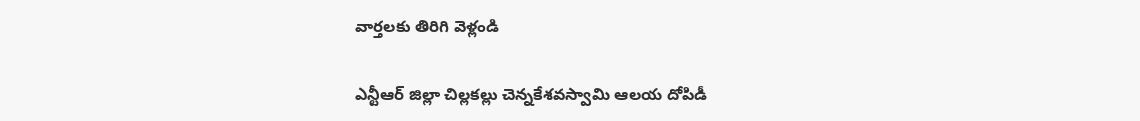వార్తలకు తిరిగి వెళ్లండి

ఎన్టీఆర్ జిల్లా చిల్లకల్లు చెన్నకేశవస్వామి ఆలయ దోపిడీ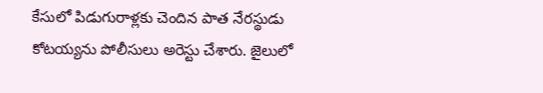కేసులో పిడుగురాళ్లకు చెందిన పాత నేరస్థుడు కోటయ్యను పోలీసులు అరెస్టు చేశారు. జైలులో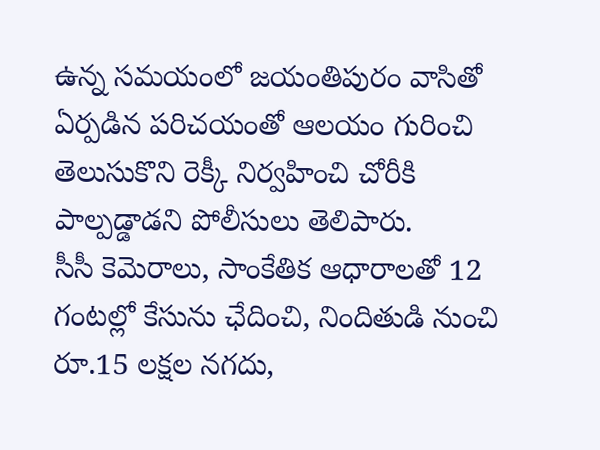ఉన్న సమయంలో జయంతిపురం వాసితో ఏర్పడిన పరిచయంతో ఆలయం గురించి తెలుసుకొని రెక్కీ నిర్వహించి చోరీకి పాల్పడ్డాడని పోలీసులు తెలిపారు.
సీసీ కెమెరాలు, సాంకేతిక ఆధారాలతో 12 గంటల్లో కేసును ఛేదించి, నిందితుడి నుంచి రూ.15 లక్షల నగదు,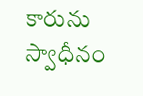కారును స్వాధీనం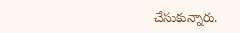చేసుకున్నారు.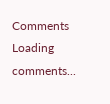Comments
Loading comments...